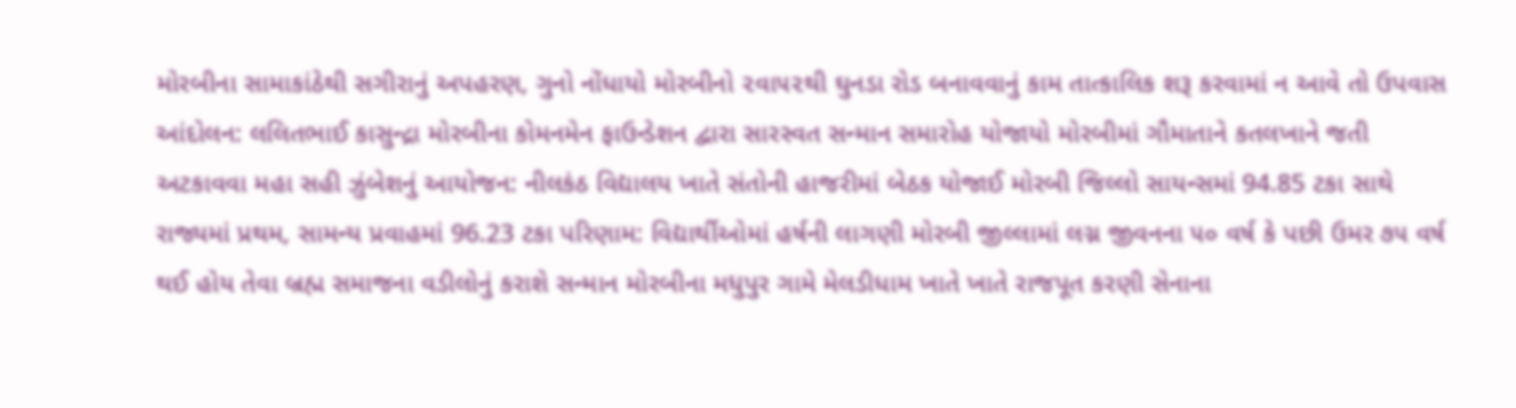મોરબીના સામાકાંઠેથી સગીરાનું અપહરણ, ગુનો નોંધાયો મોરબીનો ૨વા૫૨થી ઘુનડા રોડ બનાવવાનું કામ તાત્કાલિક શરૂ કરવામાં ન આવે તો ઉપવાસ આંદોલન: લલિતભાઈ કાસુન્દ્રા મોરબીના કોમનમેન ફાઉન્ડેશન દ્વારા સારસ્વત સન્માન સમારોહ યોજાયો મોરબીમાં ગૌમાતાને કતલખાને જતી અટકાવવા મહા સહી ઝુંબેશનું આયોજન: નીલકંઠ વિદ્યાલય ખાતે સંતોની હાજરીમાં બેઠક યોજાઈ મોરબી જિલ્લો સાયન્સમાં 94.85 ટકા સાથે રાજ્યમાં પ્રથમ, સામન્ય પ્રવાહમાં 96.23 ટકા પરિણામ: વિદ્યાર્થીઓમાં હર્ષની લાગણી મોરબી જીલ્લામાં લગ્ન જીવનના ૫૦ વર્ષ કે પછી ઉમર ૭૫ વર્ષ થઈ હોય તેવા બ્રહ્મ સમાજના વડીલોનું કરાશે સન્માન મોરબીના મધુપુર ગામે મેલડીધામ ખાતે ખાતે રાજપૂત કરણી સેનાના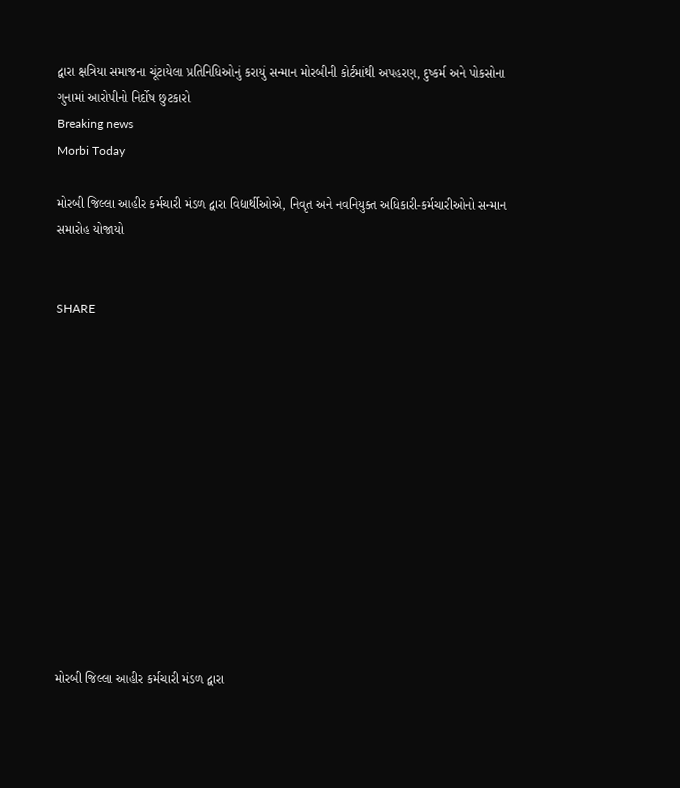દ્વારા ક્ષત્રિયા સમાજના ચૂંટાયેલા પ્રતિનિધિઓનું કરાયું સન્માન મોરબીની કોર્ટમાંથી અપહરણ, દુષ્કર્મ અને પોકસોના ગુનામાં આરોપીનો નિર્દોષ છુટકારો
Breaking news
Morbi Today

મોરબી જિલ્લા આહીર કર્મચારી મંડળ દ્વારા વિદ્યાર્થીઓએ, નિવૃત અને નવનિયુક્ત અધિકારી-કર્મચારીઓનો સન્માન સમારોહ યોજાયો


SHARE













મોરબી જિલ્લા આહીર કર્મચારી મંડળ દ્વારા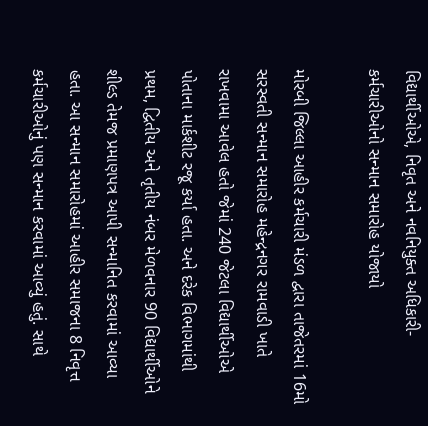વિદ્યાર્થીઓએ, નિવૃત અને નવનિયુક્ત અધિકારી-કર્મચારીઓનો સન્માન સમારોહ યોજાયો

મોરબી જિલ્લા આહીર કર્મચારી મંડળ દ્વારા તાજેતરમાં 16મો સરસ્વતી સન્માન સમારોહ મહેન્દ્રનગર રામવાડી ખાતે રાખવામા આવેલ હતો જેમાં 240 જેટલા વિદ્યાર્થીઓએ પોતાના માર્કશીટ રજૂ કર્યા હતા. અને દરેક વિભાગમાંથી પ્રથમ, દ્વિતીય અને તૃતીય નંબર મેળવનાર 90 વિદ્યાર્થીઓને શીલ્ડ તેમજ પ્રમાણપત્ર આપી સન્માનિત કરવામાં આવ્યા હતા. આ સન્માન સમારોહમાં આહીર સમાજના 8 નિવૃત્ત કર્મચારીઓનું પણ સન્માન કરવામાં આવ્યું હતું. સાથે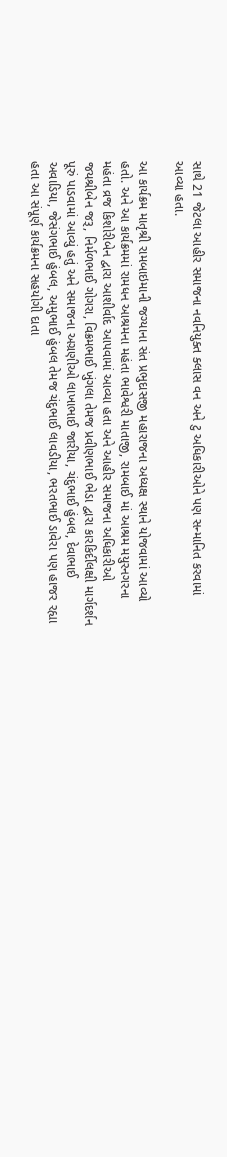સાથે 21 જેટલા આહીર સમાજના નવનિયુક્ત ક્લાસ વન અને ટુ અધિકારીઓને પણ સન્માનિત કરવામાં આવ્યા હતા.

આ કાર્યક્રમ માતૃશ્રી રામબાઇમાની જગ્યાના સંત પ્રભુદાસજી મહારાજના અધ્યક્ષ સ્થાને યોજવામાં આવ્યો હતો. અને આ કાર્યક્રમમાં રામધન આશ્રમના મહંતા ભાવેશ્વરી માતાજી, રામબાઈ માં આશ્રમ મયુરનગરના મહંતા વ્રજ કિશોરીબેન દ્વારા આશીર્વાદ આપવામાં આવ્યા હતા અને આહીર સમાજના અધિકારીઓ જયશ્રીબેન જરૂ, નિર્મળભાઈ ગોગરા, વિક્રમભાઈ ખુંગલા તેમજ પ્રવીણભાઈ ભેડા દ્વારા કારકિર્દીલક્ષી માર્ગદર્શન પૂરું પાડવામાં આવ્યું હતું અને સમાજના અગ્રણીઓ લાખાભાઈ જારીયા, ચંદુભાઈ હુંબલ, દેવાભાઈ અવાડિયા, જેસંગભાઈ હુંબલ, અમુભાઈ હુંબલ તેમજ ચંદુભાઈ લાવડીયા, ભરતભાઈ ડાવેરા પણ હાજર રહ્યા હતા આ સંપૂર્ણ કાર્યક્રમના સહયોગી દાતા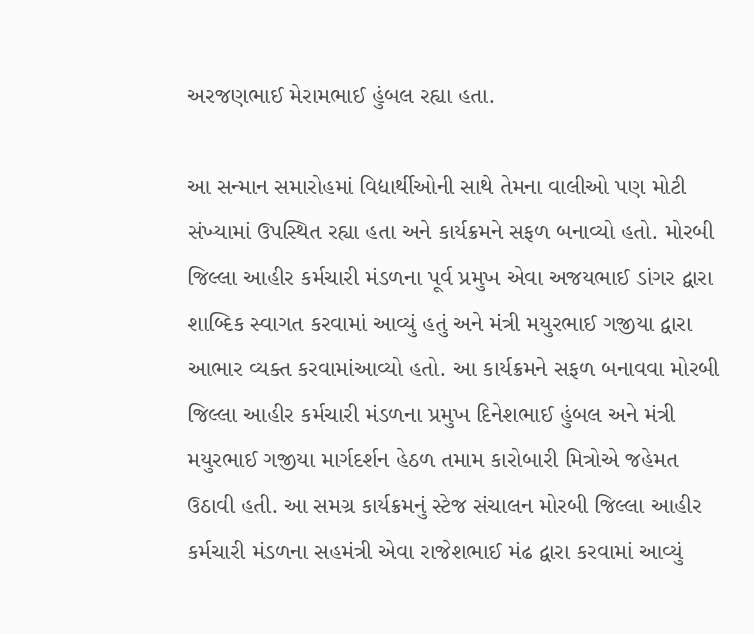અરજણભાઈ મેરામભાઈ હુંબલ રહ્યા હતા.

આ સન્માન સમારોહમાં વિદ્યાર્થીઓની સાથે તેમના વાલીઓ પણ મોટી સંખ્યામાં ઉપસ્થિત રહ્યા હતા અને કાર્યક્રમને સફળ બનાવ્યો હતો. મોરબી જિલ્લા આહીર કર્મચારી મંડળના પૂર્વ પ્રમુખ એવા અજયભાઈ ડાંગર દ્વારા શાબ્દિક સ્વાગત કરવામાં આવ્યું હતું અને મંત્રી મયુરભાઈ ગજીયા દ્વારા આભાર વ્યક્ત કરવામાંઆવ્યો હતો. આ કાર્યક્રમને સફળ બનાવવા મોરબી જિલ્લા આહીર કર્મચારી મંડળના પ્રમુખ દિનેશભાઈ હુંબલ અને મંત્રી મયુરભાઈ ગજીયા માર્ગદર્શન હેઠળ તમામ કારોબારી મિત્રોએ જહેમત ઉઠાવી હતી. આ સમગ્ર કાર્યક્રમનું સ્ટેજ સંચાલન મોરબી જિલ્લા આહીર કર્મચારી મંડળના સહમંત્રી એવા રાજેશભાઈ મંઢ દ્વારા કરવામાં આવ્યું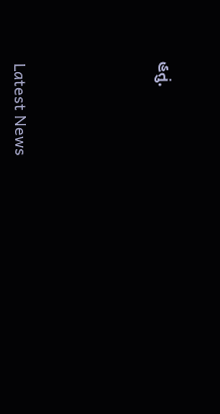હતું.






Latest News